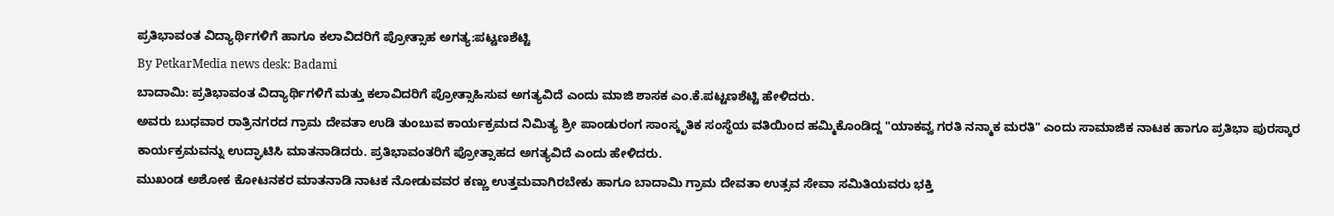ಪ್ರತಿಭಾವಂತ ವಿದ್ಯಾರ್ಥಿಗಳಿಗೆ ಹಾಗೂ ಕಲಾವಿದರಿಗೆ ಪ್ರೋತ್ಸಾಹ ಅಗತ್ಯ:ಪಟ್ಟಣಶೆಟ್ಟಿ
By PetkarMedia news desk: Badami
ಬಾದಾಮಿ: ಪ್ರತಿಭಾವಂತ ವಿದ್ಯಾರ್ಥಿಗಳಿಗೆ ಮತ್ತು ಕಲಾವಿದರಿಗೆ ಪ್ರೋತ್ಸಾಹಿಸುವ ಅಗತ್ಯವಿದೆ ಎಂದು ಮಾಜಿ ಶಾಸಕ ಎಂ.ಕೆ.ಪಟ್ಟಣಶೆಟ್ಟಿ ಹೇಳಿದರು.
ಅವರು ಬುಧವಾರ ರಾತ್ರಿನಗರದ ಗ್ರಾಮ ದೇವತಾ ಉಡಿ ತುಂಬುವ ಕಾರ್ಯಕ್ರಮದ ನಿಮಿತ್ಯ ಶ್ರೀ ಪಾಂಡುರಂಗ ಸಾಂಸ್ಕೃತಿಕ ಸಂಸ್ಥೆಯ ವತಿಯಿಂದ ಹಮ್ಮಿಕೊಂಡಿದ್ದ "ಯಾಕವ್ವ ಗರತಿ ನನ್ಮಾಕ ಮರತಿ" ಎಂದು ಸಾಮಾಜಿಕ ನಾಟಕ ಹಾಗೂ ಪ್ರತಿಭಾ ಪುರಸ್ಕಾರ ಕಾರ್ಯಕ್ರಮವನ್ನು ಉದ್ಘಾಟಿಸಿ ಮಾತನಾಡಿದರು. ಪ್ರತಿಭಾವಂತರಿಗೆ ಪ್ರೋತ್ಸಾಹದ ಅಗತ್ಯವಿದೆ ಎಂದು ಹೇಳಿದರು.
ಮುಖಂಡ ಅಶೋಕ ಕೋಟನಕರ ಮಾತನಾಡಿ ನಾಟಕ ನೋಡುವವರ ಕಣ್ಣು ಉತ್ತಮವಾಗಿರಬೇಕು ಹಾಗೂ ಬಾದಾಮಿ ಗ್ರಾಮ ದೇವತಾ ಉತ್ಸವ ಸೇವಾ ಸಮಿತಿಯವರು ಭಕ್ತಿ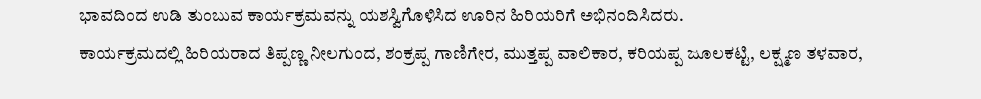ಭಾವದಿಂದ ಉಡಿ ತುಂಬುವ ಕಾರ್ಯಕ್ರಮವನ್ನು ಯಶಸ್ವಿಗೊಳಿಸಿದ ಊರಿನ ಹಿರಿಯರಿಗೆ ಅಭಿನಂದಿಸಿದರು.
ಕಾರ್ಯಕ್ರಮದಲ್ಲಿ ಹಿರಿಯರಾದ ತಿಪ್ಪಣ್ಣ ನೀಲಗುಂದ, ಶಂಕ್ರಪ್ಪ ಗಾಣಿಗೇರ, ಮುತ್ತಪ್ಪ ವಾಲಿಕಾರ, ಕರಿಯಪ್ಪ ಜೂಲಕಟ್ಟಿ, ಲಕ್ಷ್ಮಣ ತಳವಾರ,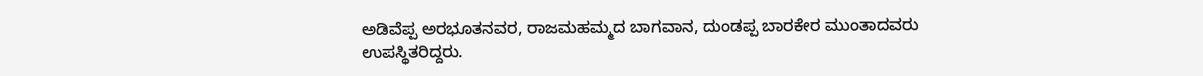ಅಡಿವೆಪ್ಪ ಅರಭೂತನವರ, ರಾಜಮಹಮ್ಮದ ಬಾಗವಾನ, ದುಂಡಪ್ಪ ಬಾರಕೇರ ಮುಂತಾದವರು ಉಪಸ್ಥಿತರಿದ್ದರು.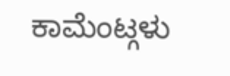ಕಾಮೆಂಟ್ಗಳು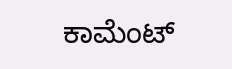ಕಾಮೆಂಟ್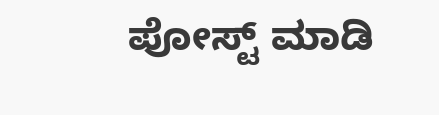ಪೋಸ್ಟ್ ಮಾಡಿ